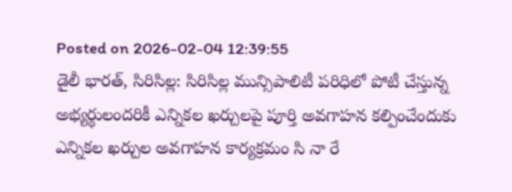Posted on 2026-02-04 12:39:55
డైలీ భారత్, సిరిసిల్ల: సిరిసిల్ల మున్సిపాలిటీ పరిధిలో పోటీ చేస్తున్న అభ్యర్థులందరికీ ఎన్నికల ఖర్చులపై పూర్తి అవగాహన కల్పించేందుకు ఎన్నికల ఖర్చుల అవగాహన కార్యక్రమం సి నా రే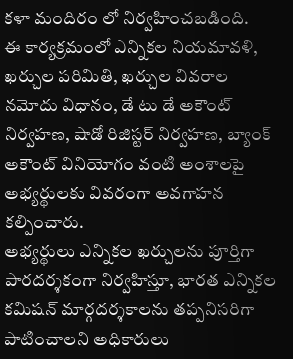కళా మందిరం లో నిర్వహించబడింది.
ఈ కార్యక్రమంలో ఎన్నికల నియమావళి, ఖర్చుల పరిమితి, ఖర్చుల వివరాల నమోదు విధానం, డే టు డే అకౌంట్ నిర్వహణ, షాడో రిజిస్టర్ నిర్వహణ, బ్యాంక్ అకౌంట్ వినియోగం వంటి అంశాలపై అభ్యర్థులకు వివరంగా అవగాహన కల్పించారు.
అభ్యర్థులు ఎన్నికల ఖర్చులను పూర్తిగా పారదర్శకంగా నిర్వహిస్తూ, భారత ఎన్నికల కమిషన్ మార్గదర్శకాలను తప్పనిసరిగా పాటించాలని అధికారులు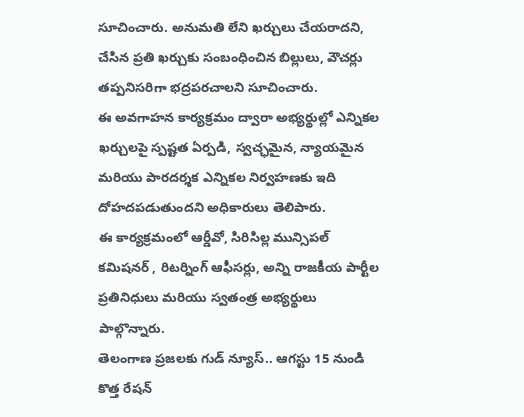సూచించారు. అనుమతి లేని ఖర్చులు చేయరాదని, చేసిన ప్రతి ఖర్చుకు సంబంధించిన బిల్లులు, వౌచర్లు తప్పనిసరిగా భద్రపరచాలని సూచించారు.
ఈ అవగాహన కార్యక్రమం ద్వారా అభ్యర్థుల్లో ఎన్నికల ఖర్చులపై స్పష్టత ఏర్పడి, స్వచ్ఛమైన, న్యాయమైన మరియు పారదర్శక ఎన్నికల నిర్వహణకు ఇది దోహదపడుతుందని అధికారులు తెలిపారు.
ఈ కార్యక్రమంలో ఆర్డీవో, సిరిసిల్ల మున్సిపల్ కమిషనర్ , రిటర్నింగ్ ఆఫీసర్లు, అన్ని రాజకీయ పార్టీల ప్రతినిధులు మరియు స్వతంత్ర అభ్యర్థులు పాల్గొన్నారు.
తెలంగాణ ప్రజలకు గుడ్ న్యూస్.. ఆగస్టు 15 నుండి కొత్త రేషన్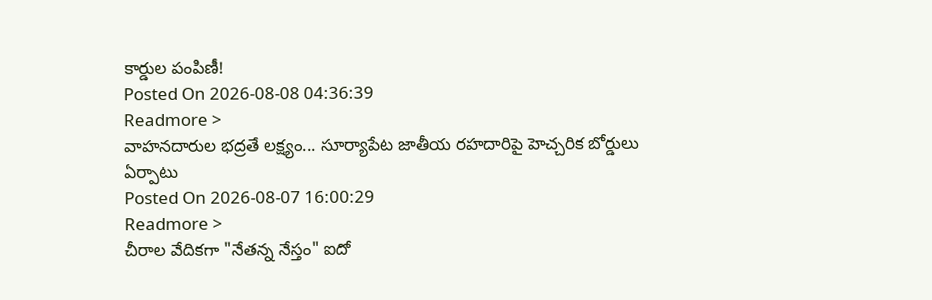కార్డుల పంపిణీ!
Posted On 2026-08-08 04:36:39
Readmore >
వాహనదారుల భద్రతే లక్ష్యం... సూర్యాపేట జాతీయ రహదారిపై హెచ్చరిక బోర్డులు ఏర్పాటు
Posted On 2026-08-07 16:00:29
Readmore >
చీరాల వేదికగా "నేతన్న నేస్తం" ఐదో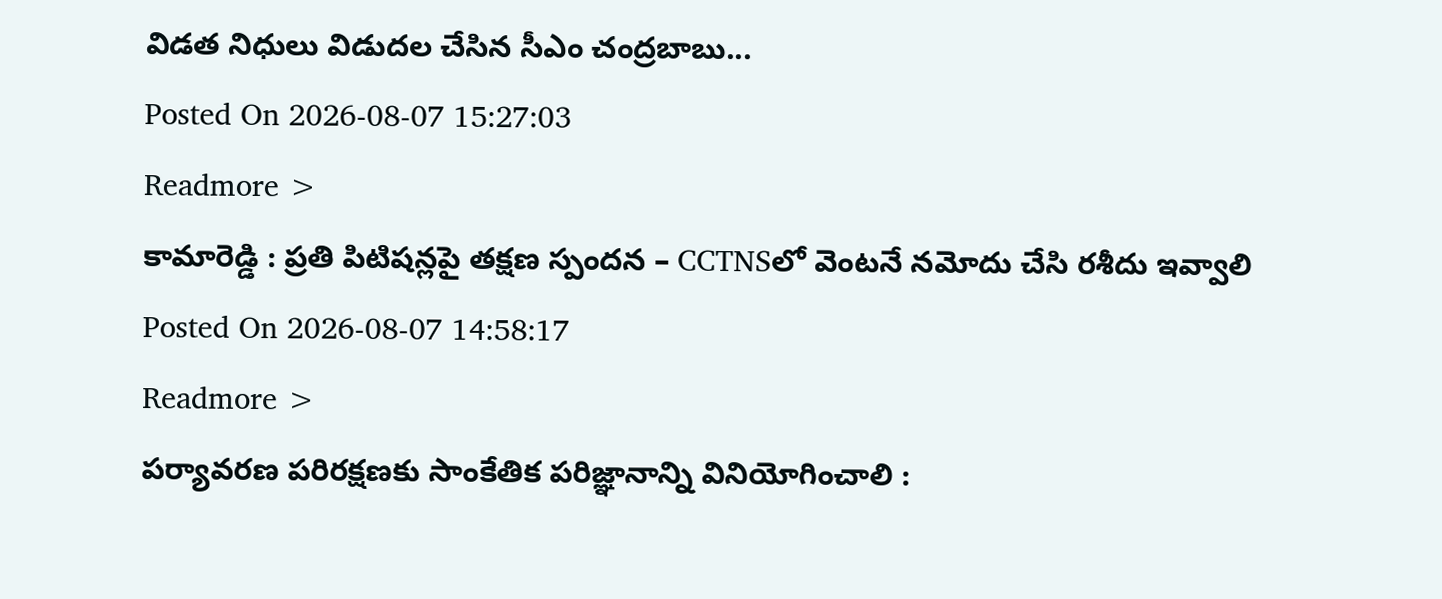విడత నిధులు విడుదల చేసిన సీఎం చంద్రబాబు...
Posted On 2026-08-07 15:27:03
Readmore >
కామారెడ్డి : ప్రతి పిటిషన్లపై తక్షణ స్పందన – CCTNSలో వెంటనే నమోదు చేసి రశీదు ఇవ్వాలి
Posted On 2026-08-07 14:58:17
Readmore >
పర్యావరణ పరిరక్షణకు సాంకేతిక పరిజ్ఞానాన్ని వినియోగించాలి :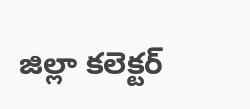జిల్లా కలెక్టర్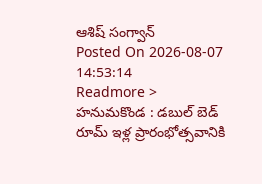ఆశిష్ సంగ్వాన్
Posted On 2026-08-07 14:53:14
Readmore >
హనుమకొండ : డబుల్ బెడ్ రూమ్ ఇళ్ల ప్రారంభోత్సవానికి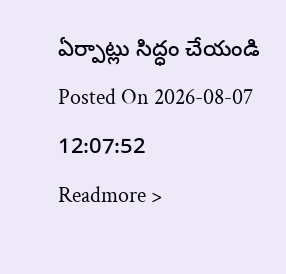ఏర్పాట్లు సిద్ధం చేయండి
Posted On 2026-08-07 12:07:52
Readmore >